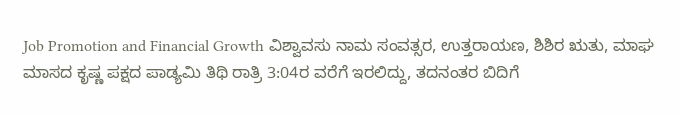Job Promotion and Financial Growth ವಿಶ್ವಾವಸು ನಾಮ ಸಂವತ್ಸರ, ಉತ್ತರಾಯಣ, ಶಿಶಿರ ಋತು, ಮಾಘ ಮಾಸದ ಕೃಷ್ಣ ಪಕ್ಷದ ಪಾಡ್ಯಮಿ ತಿಥಿ ರಾತ್ರಿ 3:04ರ ವರೆಗೆ ಇರಲಿದ್ದು, ತದನಂತರ ಬಿದಿಗೆ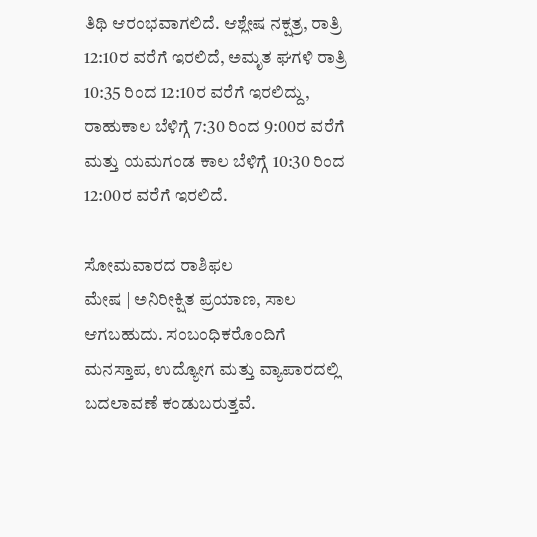ತಿಥಿ ಆರಂಭವಾಗಲಿದೆ. ಆಶ್ಲೇಷ ನಕ್ಷತ್ರ, ರಾತ್ರಿ 12:10ರ ವರೆಗೆ ಇರಲಿದೆ, ಅಮೃತ ಘಗಳಿ ರಾತ್ರಿ 10:35 ರಿಂದ 12:10ರ ವರೆಗೆ ಇರಲಿದ್ದು, ರಾಹುಕಾಲ ಬೆಳಿಗ್ಗೆ 7:30 ರಿಂದ 9:00ರ ವರೆಗೆ ಮತ್ತು ಯಮಗಂಡ ಕಾಲ ಬೆಳಿಗ್ಗೆ 10:30 ರಿಂದ 12:00ರ ವರೆಗೆ ಇರಲಿದೆ.

ಸೋಮವಾರದ ರಾಶಿಫಲ
ಮೇಷ | ಅನಿರೀಕ್ಷಿತ ಪ್ರಯಾಣ, ಸಾಲ ಆಗಬಹುದು. ಸಂಬಂಧಿಕರೊಂದಿಗೆ ಮನಸ್ತಾಪ, ಉದ್ಯೋಗ ಮತ್ತು ವ್ಯಾಪಾರದಲ್ಲಿ ಬದಲಾವಣೆ ಕಂಡುಬರುತ್ತವೆ.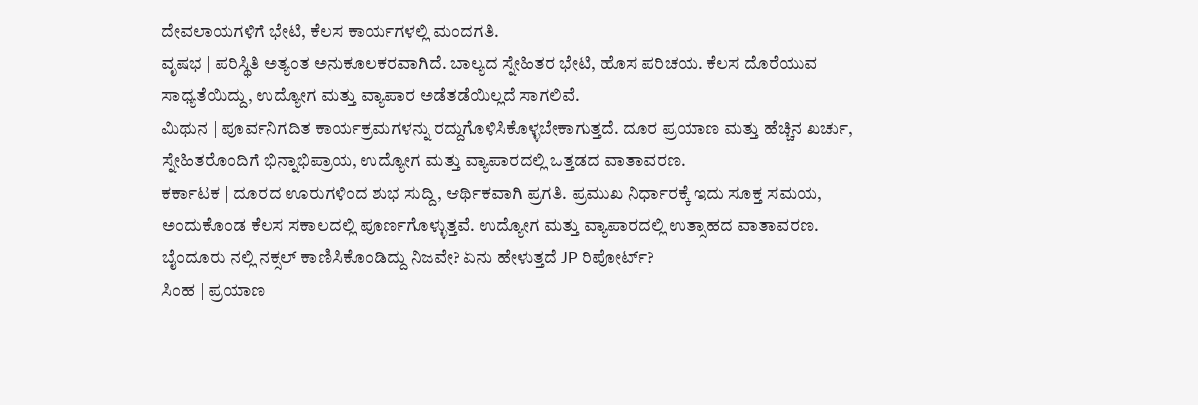ದೇವಲಾಯಗಳಿಗೆ ಭೇಟಿ, ಕೆಲಸ ಕಾರ್ಯಗಳಲ್ಲಿ ಮಂದಗತಿ.
ವೃಷಭ | ಪರಿಸ್ಥಿತಿ ಅತ್ಯಂತ ಅನುಕೂಲಕರವಾಗಿದೆ. ಬಾಲ್ಯದ ಸ್ನೇಹಿತರ ಭೇಟಿ, ಹೊಸ ಪರಿಚಯ. ಕೆಲಸ ದೊರೆಯುವ ಸಾಧ್ಯತೆಯಿದ್ದು, ಉದ್ಯೋಗ ಮತ್ತು ವ್ಯಾಪಾರ ಅಡೆತಡೆಯಿಲ್ಲದೆ ಸಾಗಲಿವೆ.
ಮಿಥುನ | ಪೂರ್ವನಿಗದಿತ ಕಾರ್ಯಕ್ರಮಗಳನ್ನು ರದ್ದುಗೊಳಿಸಿಕೊಳ್ಳಬೇಕಾಗುತ್ತದೆ. ದೂರ ಪ್ರಯಾಣ ಮತ್ತು ಹೆಚ್ಚಿನ ಖರ್ಚು, ಸ್ನೇಹಿತರೊಂದಿಗೆ ಭಿನ್ನಾಭಿಪ್ರಾಯ, ಉದ್ಯೋಗ ಮತ್ತು ವ್ಯಾಪಾರದಲ್ಲಿ ಒತ್ತಡದ ವಾತಾವರಣ.
ಕರ್ಕಾಟಕ | ದೂರದ ಊರುಗಳಿಂದ ಶುಭ ಸುದ್ದಿ, ಆರ್ಥಿಕವಾಗಿ ಪ್ರಗತಿ. ಪ್ರಮುಖ ನಿರ್ಧಾರಕ್ಕೆ ಇದು ಸೂಕ್ತ ಸಮಯ, ಅಂದುಕೊಂಡ ಕೆಲಸ ಸಕಾಲದಲ್ಲಿ ಪೂರ್ಣಗೊಳ್ಳುತ್ತವೆ. ಉದ್ಯೋಗ ಮತ್ತು ವ್ಯಾಪಾರದಲ್ಲಿ ಉತ್ಸಾಹದ ವಾತಾವರಣ.
ಬೈಂದೂರು ನಲ್ಲಿ ನಕ್ಸಲ್ ಕಾಣಿಸಿಕೊಂಡಿದ್ದು ನಿಜವೇ? ಏನು ಹೇಳುತ್ತದೆ JP ರಿಪೋರ್ಟ್?
ಸಿಂಹ | ಪ್ರಯಾಣ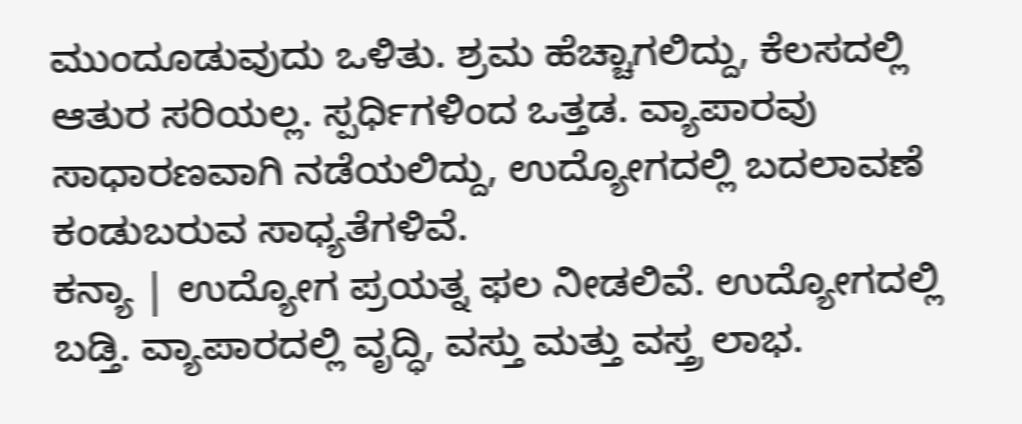ಮುಂದೂಡುವುದು ಒಳಿತು. ಶ್ರಮ ಹೆಚ್ಚಾಗಲಿದ್ದು, ಕೆಲಸದಲ್ಲಿ ಆತುರ ಸರಿಯಲ್ಲ. ಸ್ಪರ್ಧಿಗಳಿಂದ ಒತ್ತಡ. ವ್ಯಾಪಾರವು ಸಾಧಾರಣವಾಗಿ ನಡೆಯಲಿದ್ದು, ಉದ್ಯೋಗದಲ್ಲಿ ಬದಲಾವಣೆ ಕಂಡುಬರುವ ಸಾಧ್ಯತೆಗಳಿವೆ.
ಕನ್ಯಾ | ಉದ್ಯೋಗ ಪ್ರಯತ್ನ ಫಲ ನೀಡಲಿವೆ. ಉದ್ಯೋಗದಲ್ಲಿ ಬಡ್ತಿ. ವ್ಯಾಪಾರದಲ್ಲಿ ವೃದ್ಧಿ, ವಸ್ತು ಮತ್ತು ವಸ್ತ್ರ ಲಾಭ.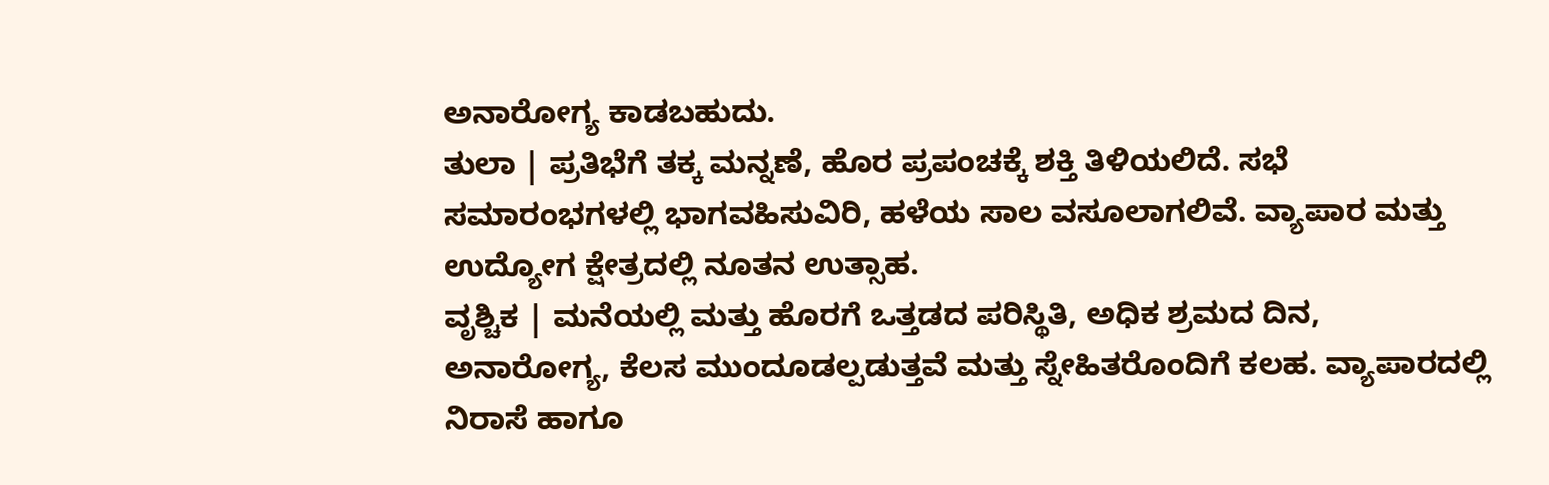ಅನಾರೋಗ್ಯ ಕಾಡಬಹುದು.
ತುಲಾ | ಪ್ರತಿಭೆಗೆ ತಕ್ಕ ಮನ್ನಣೆ, ಹೊರ ಪ್ರಪಂಚಕ್ಕೆ ಶಕ್ತಿ ತಿಳಿಯಲಿದೆ. ಸಭೆ ಸಮಾರಂಭಗಳಲ್ಲಿ ಭಾಗವಹಿಸುವಿರಿ, ಹಳೆಯ ಸಾಲ ವಸೂಲಾಗಲಿವೆ. ವ್ಯಾಪಾರ ಮತ್ತು ಉದ್ಯೋಗ ಕ್ಷೇತ್ರದಲ್ಲಿ ನೂತನ ಉತ್ಸಾಹ.
ವೃಶ್ಚಿಕ | ಮನೆಯಲ್ಲಿ ಮತ್ತು ಹೊರಗೆ ಒತ್ತಡದ ಪರಿಸ್ಥಿತಿ, ಅಧಿಕ ಶ್ರಮದ ದಿನ, ಅನಾರೋಗ್ಯ, ಕೆಲಸ ಮುಂದೂಡಲ್ಪಡುತ್ತವೆ ಮತ್ತು ಸ್ನೇಹಿತರೊಂದಿಗೆ ಕಲಹ. ವ್ಯಾಪಾರದಲ್ಲಿ ನಿರಾಸೆ ಹಾಗೂ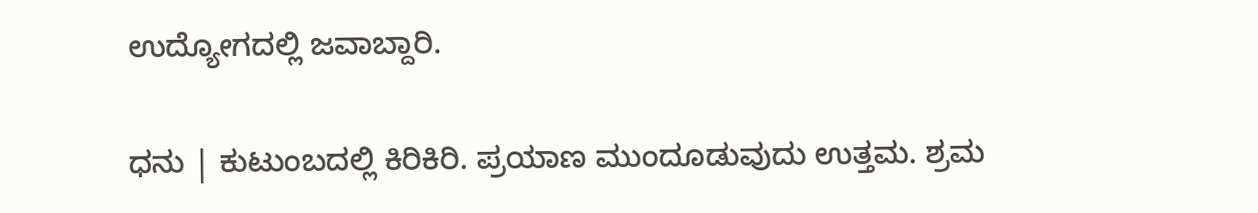ಉದ್ಯೋಗದಲ್ಲಿ ಜವಾಬ್ದಾರಿ.

ಧನು | ಕುಟುಂಬದಲ್ಲಿ ಕಿರಿಕಿರಿ. ಪ್ರಯಾಣ ಮುಂದೂಡುವುದು ಉತ್ತಮ. ಶ್ರಮ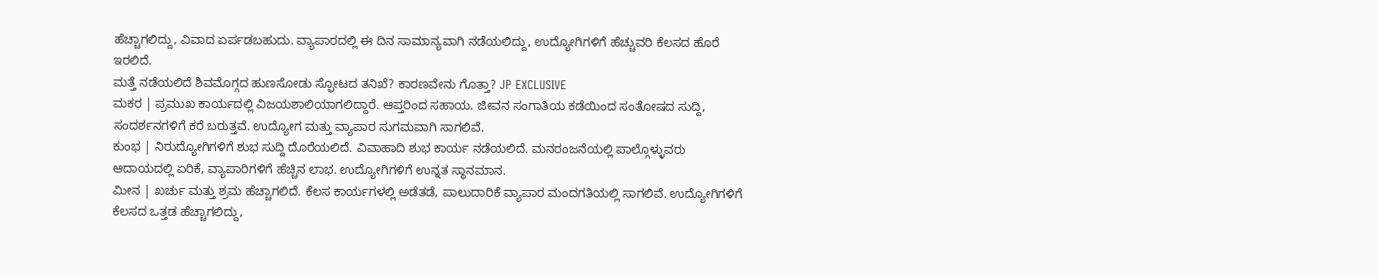ಹೆಚ್ಚಾಗಲಿದ್ದು, ವಿವಾದ ಏರ್ಪಡಬಹುದು. ವ್ಯಾಪಾರದಲ್ಲಿ ಈ ದಿನ ಸಾಮಾನ್ಯವಾಗಿ ನಡೆಯಲಿದ್ದು, ಉದ್ಯೋಗಿಗಳಿಗೆ ಹೆಚ್ಚುವರಿ ಕೆಲಸದ ಹೊರೆ ಇರಲಿದೆ.
ಮತ್ತೆ ನಡೆಯಲಿದೆ ಶಿವಮೊಗ್ಗದ ಹುಣಸೋಡು ಸ್ಫೋಟದ ತನಿಖೆ? ಕಾರಣವೇನು ಗೊತ್ತಾ? JP EXCLUSIVE
ಮಕರ | ಪ್ರಮುಖ ಕಾರ್ಯದಲ್ಲಿ ವಿಜಯಶಾಲಿಯಾಗಲಿದ್ದಾರೆ. ಆಪ್ತರಿಂದ ಸಹಾಯ. ಜೀವನ ಸಂಗಾತಿಯ ಕಡೆಯಿಂದ ಸಂತೋಷದ ಸುದ್ದಿ, ಸಂದರ್ಶನಗಳಿಗೆ ಕರೆ ಬರುತ್ತವೆ. ಉದ್ಯೋಗ ಮತ್ತು ವ್ಯಾಪಾರ ಸುಗಮವಾಗಿ ಸಾಗಲಿವೆ.
ಕುಂಭ | ನಿರುದ್ಯೋಗಿಗಳಿಗೆ ಶುಭ ಸುದ್ದಿ ದೊರೆಯಲಿದೆ. ವಿವಾಹಾದಿ ಶುಭ ಕಾರ್ಯ ನಡೆಯಲಿದೆ. ಮನರಂಜನೆಯಲ್ಲಿ ಪಾಲ್ಗೊಳ್ಳುವರು ಆದಾಯದಲ್ಲಿ ಏರಿಕೆ, ವ್ಯಾಪಾರಿಗಳಿಗೆ ಹೆಚ್ಚಿನ ಲಾಭ. ಉದ್ಯೋಗಿಗಳಿಗೆ ಉನ್ನತ ಸ್ಥಾನಮಾನ.
ಮೀನ | ಖರ್ಚು ಮತ್ತು ಶ್ರಮ ಹೆಚ್ಚಾಗಲಿದೆ. ಕೆಲಸ ಕಾರ್ಯಗಳಲ್ಲಿ ಅಡೆತಡೆ, ಪಾಲುದಾರಿಕೆ ವ್ಯಾಪಾರ ಮಂದಗತಿಯಲ್ಲಿ ಸಾಗಲಿವೆ. ಉದ್ಯೋಗಿಗಳಿಗೆ ಕೆಲಸದ ಒತ್ತಡ ಹೆಚ್ಚಾಗಲಿದ್ದು,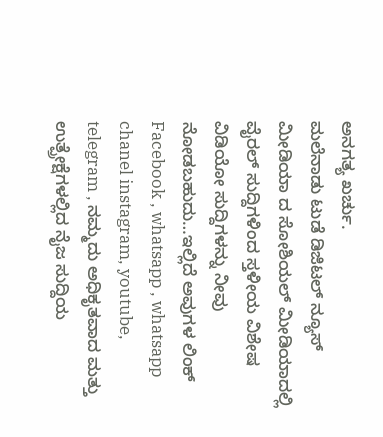ಅನಗತ್ಯ ಖರ್ಚು.
ಮಲೆನಾಡು ಟುಡೆ ಡಿಜಿಟಲ್ ನ್ಯೂಸ್ ಮೀಡಿಯಾ ದ ಸೋಶಿಯಲ್ ಮೀಡಿಯಾದಲ್ಲಿ ವೈರಲ್ ಸುದ್ದಿಗಳಿಂದ ಸ್ತಳೀಯ ವಿಶೇಷ ವಿಡಿಯೋ ಸುದ್ದಿಗಳನ್ನು ನೀವು ನೋಡಬಹುದು…ಇಲ್ಲಿದೆ ಅವುಗಳ ಲಿಂಕ್ Facebook , whatsapp , whatsapp chanel instagram, youtube, telegram , ನಮ್ಮದು ಅಧಿಕೃತವಾದ ಮತ್ತು ಉತ್ಪ್ರೇಕ್ಷೆಗಳಲ್ಲಿದ ನೈಜ ಸುದ್ದಿಯ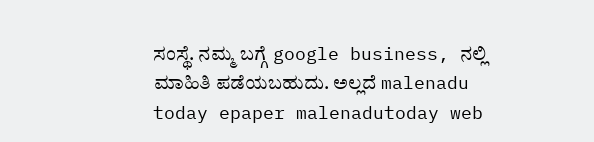ಸಂಸ್ಥೆ. ನಮ್ಮ ಬಗ್ಗೆ google business, ನಲ್ಲಿ ಮಾಹಿತಿ ಪಡೆಯಬಹುದು. ಅಲ್ಲದೆ malenadu today epaper malenadutoday web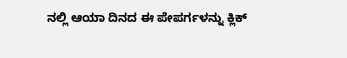ನಲ್ಲಿ ಆಯಾ ದಿನದ ಈ ಪೇಪರ್ಗಳನ್ನು ಕ್ಲಿಕ್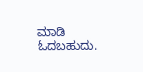ಮಾಡಿ ಓದಬಹುದು.